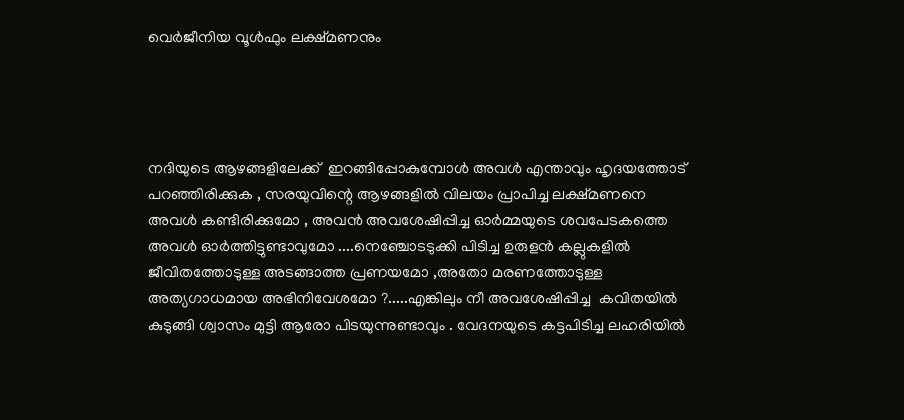വെര്‍ജീനിയ വൂൾഫും ലക്ഷ്മണനും




നദിയുടെ ആഴങ്ങളിലേക്ക്  ഇറങ്ങിപ്പോകുമ്പോൾ അവൾ എന്താവും ഹൃദയത്തോട്  പറഞ്ഞിരിക്കുക , സരയുവിന്റെ ആഴങ്ങളിൽ വിലയം പ്രാപിച്ച ലക്ഷ്മണനെ അവൾ കണ്ടിരിക്കുമോ , അവൻ അവശേഷിപ്പിച്ച ഓർമ്മയുടെ ശവപേടകത്തെ അവൾ ഓർത്തിട്ടുണ്ടാവുമോ ....നെഞ്ചോടടുക്കി പിടിച്ച ഉരുളൻ കല്ലുകളിൽ ജീവിതത്തോടുള്ള അടങ്ങാത്ത പ്രണയമോ ,അതോ മരണത്തോടുള്ള അത്യഗാധമായ അഭിനിവേശമോ ?.....എങ്കിലും നീ അവശേഷിപ്പിച്ച  കവിതയിൽ കുടുങ്ങി ശ്വാസം മുട്ടി ആരോ പിടയുന്നുണ്ടാവും . വേദനയുടെ കട്ടപിടിച്ച ലഹരിയിൽ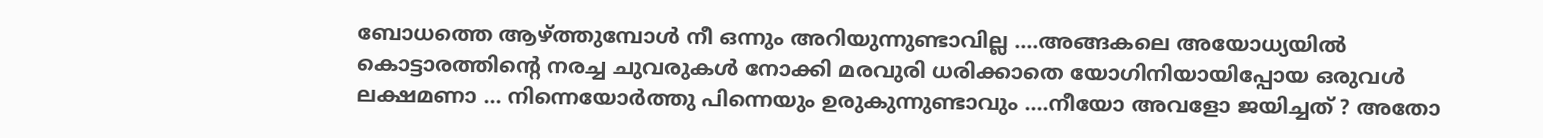ബോധത്തെ ആഴ്ത്തുമ്പോൾ നീ ഒന്നും അറിയുന്നുണ്ടാവില്ല ....അങ്ങകലെ അയോധ്യയിൽ കൊട്ടാരത്തിന്റെ നരച്ച ചുവരുകൾ നോക്കി മരവുരി ധരിക്കാതെ യോഗിനിയായിപ്പോയ ഒരുവൾ ലക്ഷമണാ ... നിന്നെയോർത്തു പിന്നെയും ഉരുകുന്നുണ്ടാവും ....നീയോ അവളോ ജയിച്ചത് ? അതോ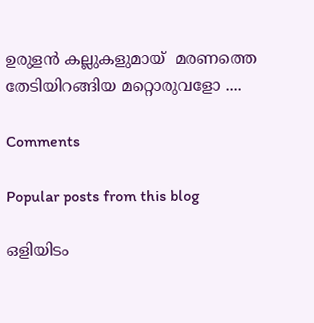ഉരുളൻ കല്ലുകളുമായ്  മരണത്തെ തേടിയിറങ്ങിയ മറ്റൊരുവളോ ....

Comments

Popular posts from this blog

ഒളിയിടം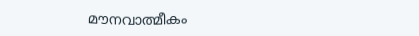മൗനവാത്മീകം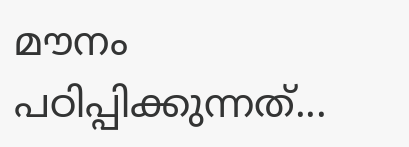മൗനം പഠിപ്പിക്കുന്നത്...